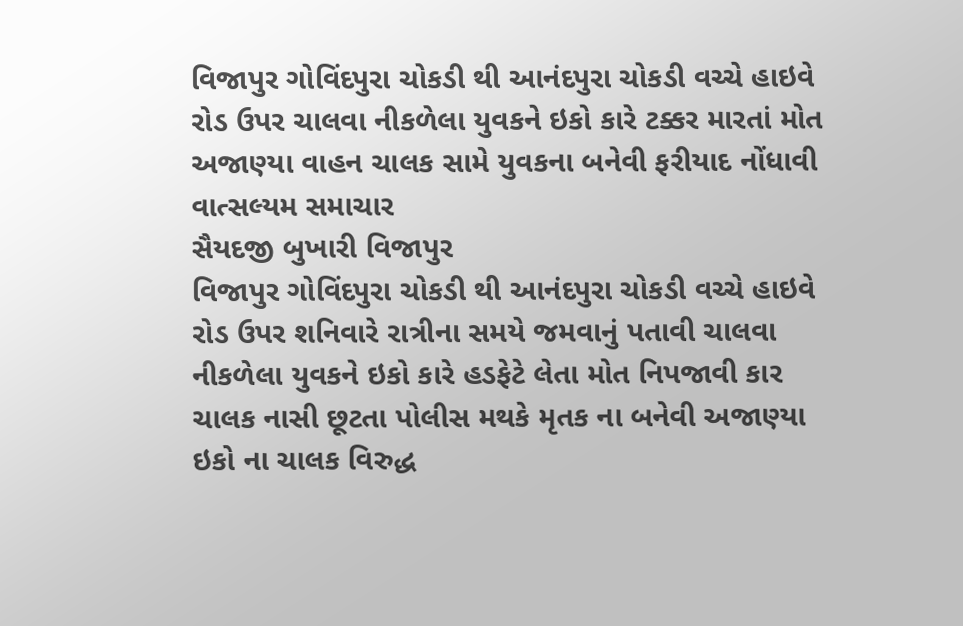વિજાપુર ગોવિંદપુરા ચોકડી થી આનંદપુરા ચોકડી વચ્ચે હાઇવે રોડ ઉપર ચાલવા નીકળેલા યુવકને ઇકો કારે ટક્કર મારતાં મોત
અજાણ્યા વાહન ચાલક સામે યુવકના બનેવી ફરીયાદ નોંધાવી
વાત્સલ્યમ સમાચાર
સૈયદજી બુખારી વિજાપુર
વિજાપુર ગોવિંદપુરા ચોકડી થી આનંદપુરા ચોકડી વચ્ચે હાઇવે રોડ ઉપર શનિવારે રાત્રીના સમયે જમવાનું પતાવી ચાલવા નીકળેલા યુવકને ઇકો કારે હડફેટે લેતા મોત નિપજાવી કાર ચાલક નાસી છૂટતા પોલીસ મથકે મૃતક ના બનેવી અજાણ્યા ઇકો ના ચાલક વિરુદ્ધ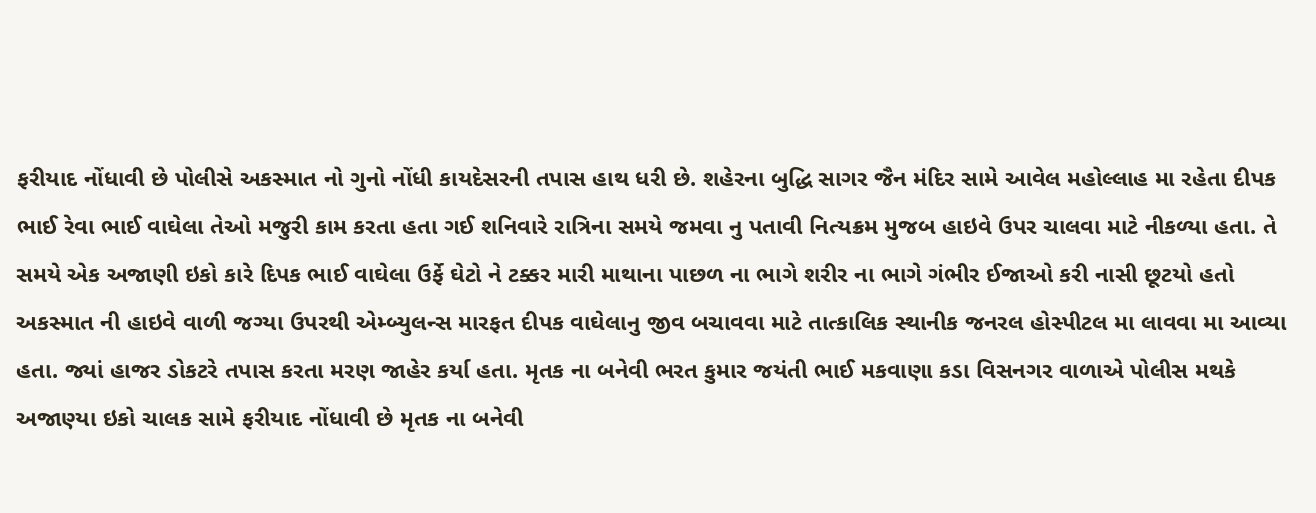ફરીયાદ નોંધાવી છે પોલીસે અકસ્માત નો ગુનો નોંધી કાયદેસરની તપાસ હાથ ધરી છે. શહેરના બુદ્ધિ સાગર જૈન મંદિર સામે આવેલ મહોલ્લાહ મા રહેતા દીપક ભાઈ રેવા ભાઈ વાઘેલા તેઓ મજુરી કામ કરતા હતા ગઈ શનિવારે રાત્રિના સમયે જમવા નુ પતાવી નિત્યક્રમ મુજબ હાઇવે ઉપર ચાલવા માટે નીકળ્યા હતા. તે સમયે એક અજાણી ઇકો કારે દિપક ભાઈ વાઘેલા ઉર્ફે ઘેટો ને ટક્કર મારી માથાના પાછળ ના ભાગે શરીર ના ભાગે ગંભીર ઈજાઓ કરી નાસી છૂટયો હતો અકસ્માત ની હાઇવે વાળી જગ્યા ઉપરથી એમ્બ્યુલન્સ મારફત દીપક વાઘેલાનુ જીવ બચાવવા માટે તાત્કાલિક સ્થાનીક જનરલ હોસ્પીટલ મા લાવવા મા આવ્યા હતા. જ્યાં હાજર ડોકટરે તપાસ કરતા મરણ જાહેર કર્યા હતા. મૃતક ના બનેવી ભરત કુમાર જયંતી ભાઈ મકવાણા કડા વિસનગર વાળાએ પોલીસ મથકે અજાણ્યા ઇકો ચાલક સામે ફરીયાદ નોંધાવી છે મૃતક ના બનેવી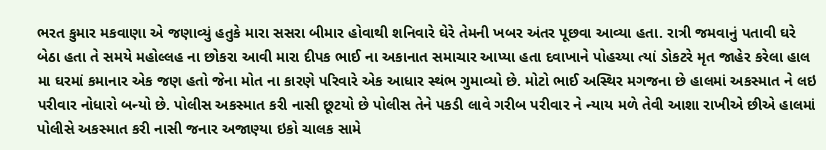ભરત કુમાર મકવાણા એ જણાવ્યું હતુકે મારા સસરા બીમાર હોવાથી શનિવારે ઘેરે તેમની ખબર અંતર પૂછવા આવ્યા હતા. રાત્રી જમવાનું પતાવી ઘરે બેઠા હતા તે સમયે મહોલ્લહ ના છોકરા આવી મારા દીપક ભાઈ ના અકાનાત સમાચાર આપ્યા હતા દવાખાને પોહચ્યા ત્યાં ડોકટરે મૃત જાહેર કરેલા હાલ મા ઘરમાં કમાનાર એક જણ હતો જેના મોત ના કારણે પરિવારે એક આધાર સ્થંભ ગુમાવ્યો છે. મોટો ભાઈ અસ્થિર મગજના છે હાલમાં અકસ્માત ને લઇ પરીવાર નોધારો બન્યો છે. પોલીસ અકસ્માત કરી નાસી છૂટયો છે પોલીસ તેને પકડી લાવે ગરીબ પરીવાર ને ન્યાય મળે તેવી આશા રાખીએ છીએ હાલમાં પોલીસે અકસ્માત કરી નાસી જનાર અજાણ્યા ઇકો ચાલક સામે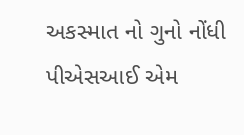અકસ્માત નો ગુનો નોંધી પીએસઆઈ એમ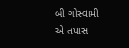બી ગોસ્વામી એ તપાસ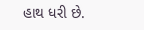હાથ ધરી છે.